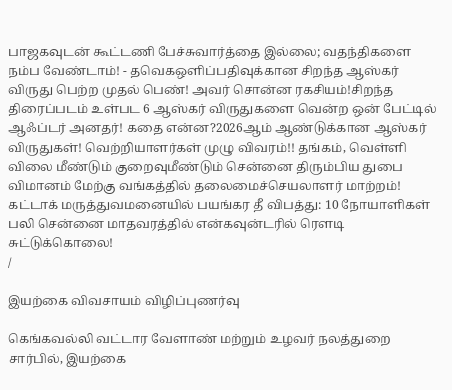பாஜகவுடன் கூட்டணி பேச்சுவார்த்தை இல்லை; வதந்திகளை நம்ப வேண்டாம்! - தவெகஒளிப்பதிவுக்கான சிறந்த ஆஸ்கர் விருது பெற்ற முதல் பெண்! அவர் சொன்ன ரகசியம்!சிறந்த திரைப்படம் உள்பட 6 ஆஸ்கர் விருதுகளை வென்ற ஒன் பேட்டில் ஆஃப்டர் அனதர்! கதை என்ன?2026ஆம் ஆண்டுக்கான ஆஸ்கர் விருதுகள்! வெற்றியாளர்கள் முழு விவரம்!! தங்கம், வெள்ளி விலை மீண்டும் குறைவுமீண்டும் சென்னை திரும்பிய துபை விமானம் மேற்கு வங்கத்தில் தலைமைச்செயலாளர் மாற்றம்! கட்டாக் மருத்துவமனையில் பயங்கர தீ விபத்து: 10 நோயாளிகள் பலி சென்னை மாதவரத்தில் என்கவுன்டரில் ரௌடி சுட்டுக்கொலை!
/

இயற்கை விவசாயம் விழிப்புணர்வு

கெங்கவல்லி வட்டார வேளாண் மற்றும் உழவர் நலத்துறை சார்பில், இயற்கை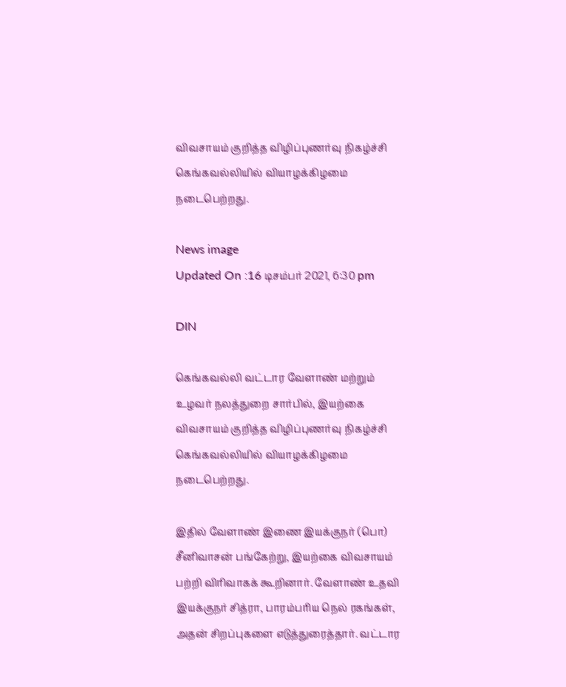விவசாயம் குறித்த விழிப்புணர்வு நிகழ்ச்சி கெங்கவல்லியில் வியாழக்கிழமை நடைபெற்றது.

News image
Updated On :16 டிசம்பர் 2021, 6:30 pm

DIN

கெங்கவல்லி வட்டார வேளாண் மற்றும் உழவர் நலத்துறை சார்பில், இயற்கை விவசாயம் குறித்த விழிப்புணர்வு நிகழ்ச்சி கெங்கவல்லியில் வியாழக்கிழமை நடைபெற்றது.

இதில் வேளாண் இணை இயக்குநர் (பொ) சீனிவாசன் பங்கேற்று, இயற்கை விவசாயம் பற்றி விரிவாகக் கூறினார். வேளாண் உதவி இயக்குநர் சித்ரா, பாரம்பரிய நெல் ரகங்கள், அதன் சிறப்புகளை எடுத்துரைத்தார். வட்டார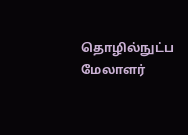தொழில்நுட்ப மேலாளர்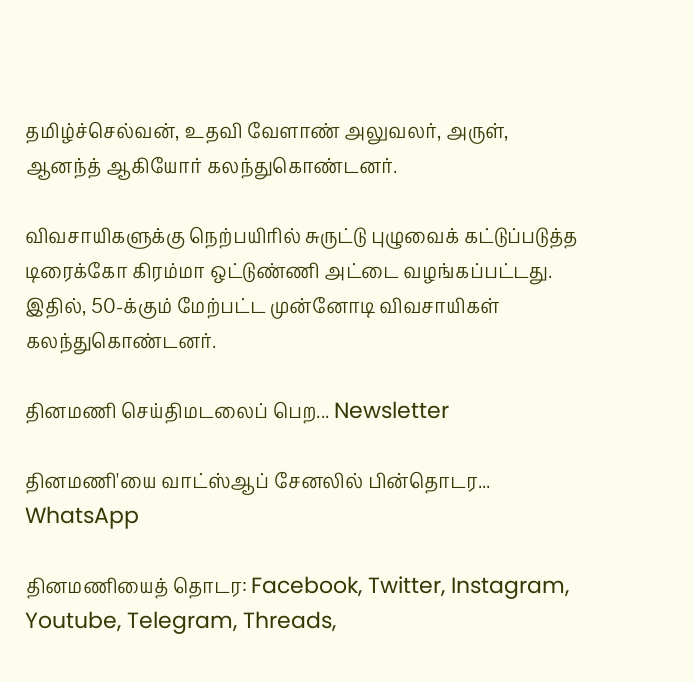தமிழ்ச்செல்வன், உதவி வேளாண் அலுவலர், அருள், ஆனந்த் ஆகியோர் கலந்துகொண்டனர்.

விவசாயிகளுக்கு நெற்பயிரில் சுருட்டு புழுவைக் கட்டுப்படுத்த டிரைக்கோ கிரம்மா ஒட்டுண்ணி அட்டை வழங்கப்பட்டது. இதில், 50-க்கும் மேற்பட்ட முன்னோடி விவசாயிகள் கலந்துகொண்டனர்.

தினமணி செய்திமடலைப் பெற... Newsletter

தினமணி'யை வாட்ஸ்ஆப் சேனலில் பின்தொடர... WhatsApp

தினமணியைத் தொடர: Facebook, Twitter, Instagram, Youtube, Telegram, Threads,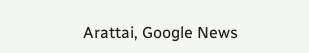Arattai, Google News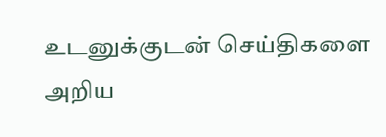உடனுக்குடன் செய்திகளை அறிய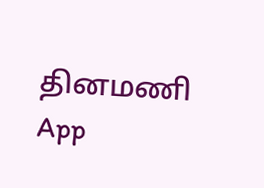தினமணி App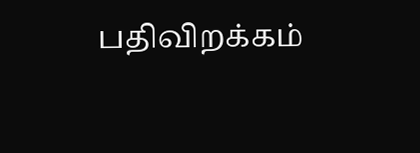பதிவிறக்கம்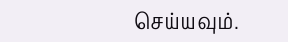செய்யவும்.